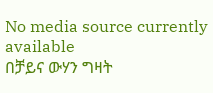No media source currently available
በቻይና ውሃን ግዛት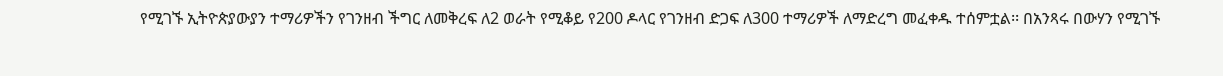የሚገኙ ኢትዮጵያውያን ተማሪዎችን የገንዘብ ችግር ለመቅረፍ ለ2 ወራት የሚቆይ የ200 ዶላር የገንዘብ ድጋፍ ለ300 ተማሪዎች ለማድረግ መፈቀዱ ተሰምቷል፡፡ በአንጻሩ በውሃን የሚገኙ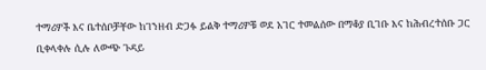ተማሪዎች እና ቤተሰቦቻቸው ከገንዘብ ድጋፉ ይልቅ ተማሪዎቹ ወደ አገር ተመልሰው በማቆያ ቢገቡ እና ከሕብረተሰቡ ጋር ቢቀላቀሉ ሲሉ ለውጭ ጉዳይ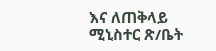እና ለጠቅላይ ሚኒስተር ጽ/ቤት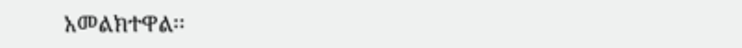አመልክተዋል፡፡